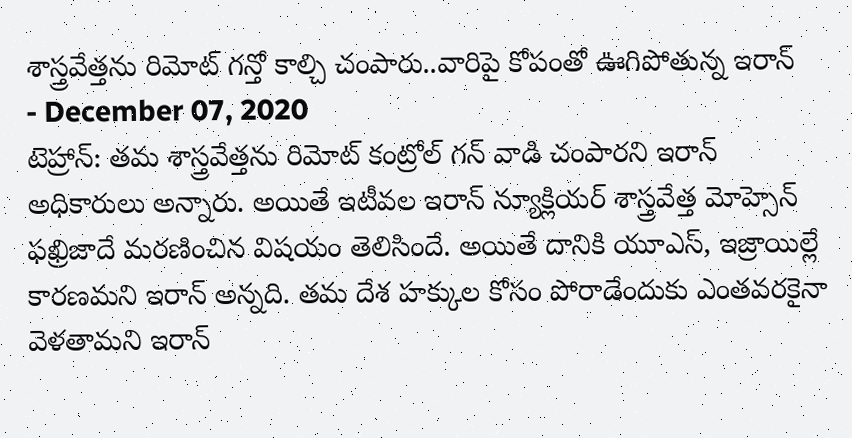శాస్త్రవేత్తను రిమోట్ గన్తో కాల్చి చంపారు..వారిపై కోపంతో ఊగిపోతున్న ఇరాన్
- December 07, 2020
టెహ్రాన్: తమ శాస్త్రవేత్తను రిమోట్ కంట్రోల్ గన్ వాడి చంపారని ఇరాన్ అధికారులు అన్నారు. అయితే ఇటీవల ఇరాన్ న్యూక్లియర్ శాస్త్రవేత్త మోహ్సెన్ ఫఖ్రిజాదే మరణించిన విషయం తెలిసిందే. అయితే దానికి యూఎస్, ఇజ్రాయిల్లే కారణమని ఇరాన్ అన్నది. తమ దేశ హక్కుల కోసం పోరాడేందుకు ఎంతవరకైనా వెళతామని ఇరాన్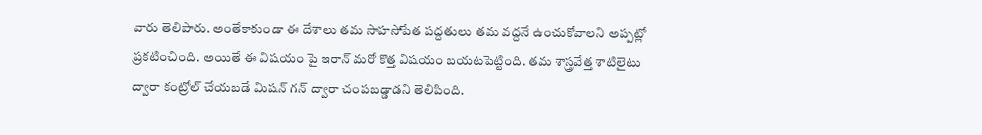వారు తెలిపారు. అంతేకాకుండా ఈ దేశాలు తమ సాహసోపేత పద్దతులు తమ వద్దనే ఉంచుకోవాలని అప్పట్లో ప్రకటించింది. అయితే ఈ విషయం పై ఇరాన్ మరో కొత్త విషయం బయటపెట్టింది. తమ శాస్త్రవేత్త శాటిలైటు ద్వారా కంట్రోల్ చేయబడే మిషన్ గన్ ద్వారా చంపబడ్డాడని తెలిపింది.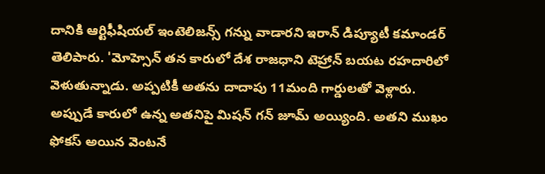దానికి ఆర్టిఫీషియల్ ఇంటెలిజన్స్ గన్ను వాడారని ఇరాన్ డిప్యూటీ కమాండర్ తెలిపారు. 'మోహ్సెన్ తన కారులో దేశ రాజధాని టెహ్రాన్ బయట రహదారిలో వెళుతున్నాడు. అప్పటికీ అతను దాదాపు 11మంది గార్డులతో వెళ్లారు. అప్పుడే కారులో ఉన్న అతనిపై మిషన్ గన్ జూమ్ అయ్యింది. అతని ముఖం ఫోకస్ అయిన వెంటనే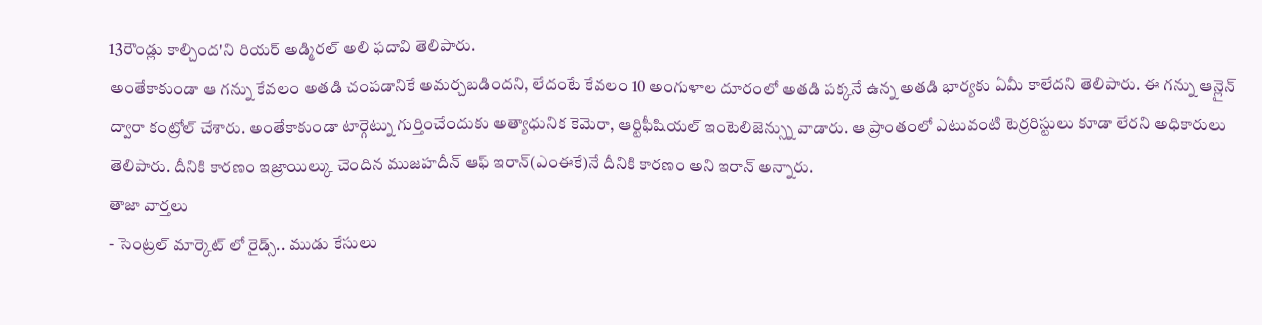13రౌండ్లు కాల్చింద'ని రియర్ అడ్మిరల్ అలి ఫదావి తెలిపారు.
అంతేకాకుండా ఆ గన్ను కేవలం అతడి చంపడానికే అమర్చబడిందని, లేదంటే కేవలం 10 అంగుళాల దూరంలో అతడి పక్కనే ఉన్న అతడి భార్యకు ఏమీ కాలేదని తెలిపారు. ఈ గన్ను ఆన్లైన్ ద్వారా కంట్రోల్ చేశారు. అంతేకాకుండా టార్గెట్ను గుర్తించేందుకు అత్యాధునిక కెమెరా, ఆర్టిఫీషియల్ ఇంటెలిజెన్స్ను వాడారు. ఆ ప్రాంతంలో ఎటువంటి టెర్రరిస్టులు కూడా లేరని అధికారులు తెలిపారు. దీనికి కారణం ఇజ్రాయిల్కు చెందిన ముజహదీన్ ఆఫ్ ఇరాన్(ఎంఈకే)నే దీనికి కారణం అని ఇరాన్ అన్నారు.
తాజా వార్తలు
- సెంట్రల్ మార్కెట్ లో రైడ్స్.. ముడు కేసులు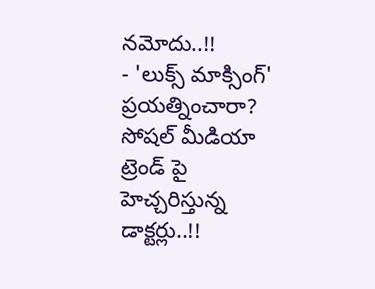నమోదు..!!
- 'లుక్స్ మాక్సింగ్' ప్రయత్నించారా? సోషల్ మీడియా ట్రెండ్ పై హెచ్చరిస్తున్న డాక్టర్లు..!!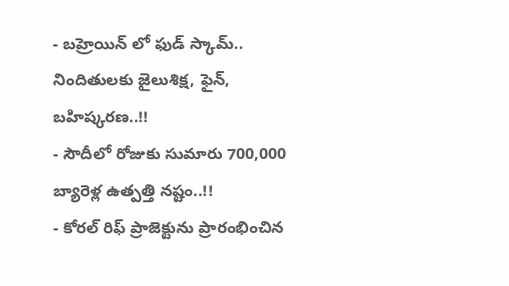- బహ్రెయిన్ లో ఫుడ్ స్కామ్.. నిందితులకు జైలుశిక్ష, ఫైన్, బహిష్కరణ..!!
- సౌదీలో రోజుకు సుమారు 700,000 బ్యారెళ్ల ఉత్పత్తి నష్టం..!!
- కోరల్ రిఫ్ ప్రాజెక్టును ప్రారంభించిన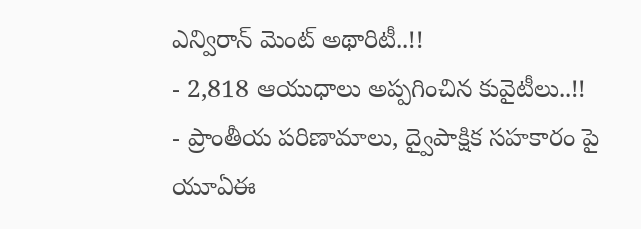ఎన్విరాన్ మెంట్ అథారిటీ..!!
- 2,818 ఆయుధాలు అప్పగించిన కువైటీలు..!!
- ప్రాంతీయ పరిణామాలు, ద్వైపాక్షిక సహకారం పై యూఏఈ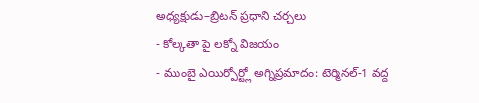అధ్యక్షుడు–బ్రిటన్ ప్రధాని చర్చలు
- కోల్కతా పై లక్నో విజయం
- ముంబై ఎయిర్పోర్ట్లో అగ్నిప్రమాదం: టెర్మినల్-1 వద్ద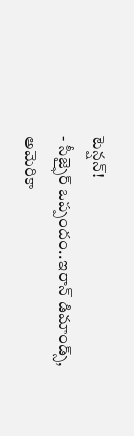టెన్షన్!
- సీజ్ఫైర్ ఒప్పందం..ఇరాన్ డిమాండ్స్, అమెరికా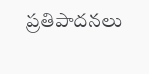ప్రతిపాదనలు